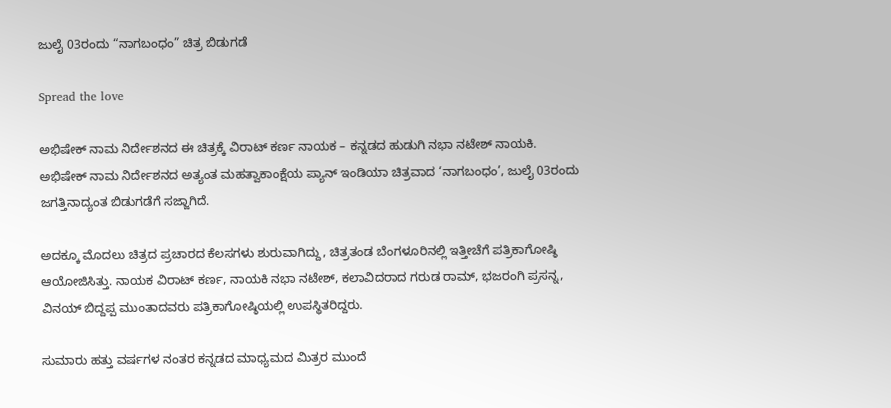ಜುಲೈ 03ರಂದು “ನಾಗಬಂಧಂ” ಚಿತ್ರ ಬಿಡುಗಡೆ

Spread the love

ಅಭಿಷೇಕ್‍ ನಾಮ ನಿರ್ದೇಶನದ ಈ ಚಿತ್ರಕ್ಕೆ ವಿರಾಟ್ ಕರ್ಣ ನಾಯಕ – ಕನ್ನಡದ ಹುಡುಗಿ ನಭಾ ನಟೇಶ್ ನಾಯಕಿ. ಅಭಿಷೇಕ್ ನಾಮ ನಿರ್ದೇಶನದ ಅತ್ಯಂತ ಮಹತ್ವಾಕಾಂಕ್ಷೆಯ ಪ್ಯಾನ್ ಇಂಡಿಯಾ ಚಿತ್ರವಾದ ‘ನಾಗಬಂಧಂ’, ಜುಲೈ 03ರಂದು ಜಗತ್ತಿನಾದ್ಯಂತ ಬಿಡುಗಡೆಗೆ ಸಜ್ಜಾಗಿದೆ.

ಅದಕ್ಕೂ ಮೊದಲು ಚಿತ್ರದ ಪ್ರಚಾರದ ಕೆಲಸಗಳು ಶುರುವಾಗಿದ್ದು, ಚಿತ್ರತಂಡ ಬೆಂಗಳೂರಿನಲ್ಲಿ ಇತ್ತೀಚೆಗೆ ಪತ್ರಿಕಾಗೋಷ್ಠಿ ಆಯೋಜಿಸಿತ್ತು. ನಾಯಕ ವಿರಾಟ್ ಕರ್ಣ, ನಾಯಕಿ ನಭಾ‌ ನಟೇಶ್‌, ಕಲಾವಿದರಾದ ಗರುಡ ರಾಮ್, ಭಜರಂಗಿ ಪ್ರಸನ್ನ, ವಿನಯ್ ಬಿದ್ದಪ್ಪ ಮುಂತಾದವರು ಪತ್ರಿಕಾಗೋಷ್ಠಿಯಲ್ಲಿ ಉಪಸ್ಥಿತರಿದ್ದರು.

ಸುಮಾರು ಹತ್ತು ವರ್ಷಗಳ ನಂತರ ಕನ್ನಡದ ಮಾಧ್ಯಮದ ಮಿತ್ರರ ಮುಂದೆ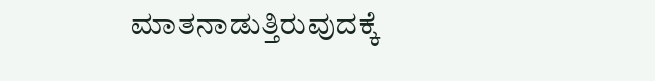ಮಾತನಾಡುತ್ತಿರುವುದಕ್ಕೆ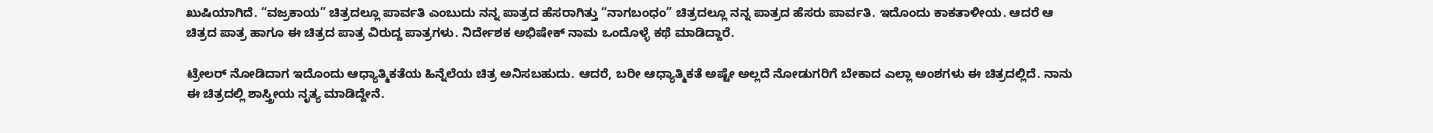ಖುಷಿಯಾಗಿದೆ. “ವಜ್ರಕಾಯ” ಚಿತ್ರದಲ್ಲೂ ಪಾರ್ವತಿ ಎಂಬುದು ನನ್ನ ಪಾತ್ರದ ಹೆಸರಾಗಿತ್ತು “ನಾಗಬಂಧಂ” ಚಿತ್ರದಲ್ಲೂ ನನ್ನ ಪಾತ್ರದ ಹೆಸರು ಪಾರ್ವತಿ. ಇದೊಂದು ಕಾಕತಾಳೀಯ. ಆದರೆ ಆ ಚಿತ್ರದ ಪಾತ್ರ ಹಾಗೂ ಈ ಚಿತ್ರದ ಪಾತ್ರ ವಿರುದ್ದ‌ ಪಾತ್ರಗಳು. ನಿರ್ದೇಶಕ ಅಭಿಷೇಕ್ ನಾಮ ಒಂದೊಳ್ಳೆ ಕಥೆ ಮಾಡಿದ್ದಾರೆ.

ಟ್ರೇಲರ್ ನೋಡಿದಾಗ ಇದೊಂದು ಆಧ್ಯಾತ್ಮಿಕತೆಯ ಹಿನ್ನೆಲೆಯ ಚಿತ್ರ ಅನಿಸಬಹುದು. ಆದರೆ, ಬರೀ‌ ಆಧ್ಯಾತ್ಮಿಕತೆ ಅಷ್ಟೇ ಅಲ್ಲದೆ ನೋಡುಗರಿಗೆ ಬೇಕಾದ ಎಲ್ಲಾ ಅಂಶಗಳು ಈ ಚಿತ್ರದಲ್ಲಿದೆ. ನಾನು ಈ ಚಿತ್ರದಲ್ಲಿ ಶಾಸ್ತ್ರೀಯ ನೃತ್ಯ ಮಾಡಿದ್ದೇನೆ.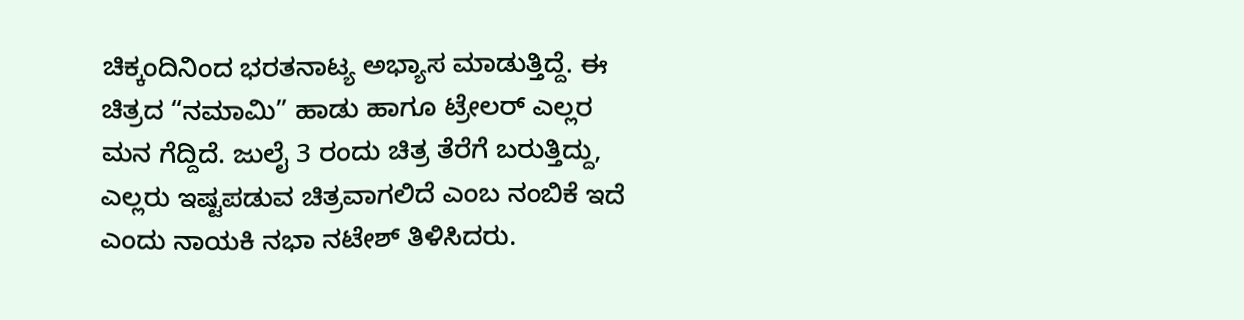ಚಿಕ್ಕಂದಿನಿಂದ ಭರತನಾಟ್ಯ ಅಭ್ಯಾಸ ಮಾಡುತ್ತಿದ್ದೆ. ಈ ಚಿತ್ರದ “ನಮಾಮಿ” ಹಾಡು ಹಾಗೂ ಟ್ರೇಲರ್ ಎಲ್ಲರ ಮನ ಗೆದ್ದಿದೆ. ಜುಲೈ 3 ರಂದು ಚಿತ್ರ ತೆರೆಗೆ ಬರುತ್ತಿದ್ದು, ಎಲ್ಲರು ಇಷ್ಟಪಡುವ ಚಿತ್ರವಾಗಲಿದೆ ಎಂಬ ನಂಬಿಕೆ ಇದೆ ಎಂದು ನಾಯಕಿ ನಭಾ ನಟೇಶ್ ತಿಳಿಸಿದರು.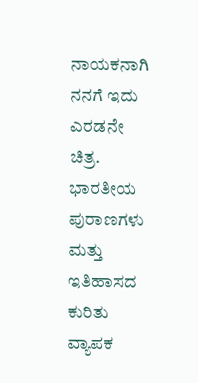ನಾಯಕನಾಗಿ ನನಗೆ ಇದು ಎರಡನೇ ಚಿತ್ರ. ಭಾರತೀಯ ಪುರಾಣಗಳು ಮತ್ತು ಇತಿಹಾಸದ ಕುರಿತು ವ್ಯಾಪಕ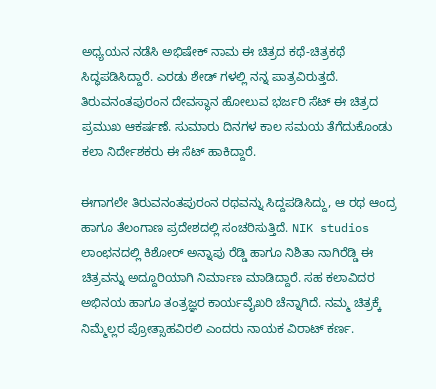ಅಧ್ಯಯನ ನಡೆಸಿ ಅಭಿಷೇಕ್‍ ನಾಮ ಈ ಚಿತ್ರದ ಕಥೆ-ಚಿತ್ರಕಥೆ ಸಿದ್ಧಪಡಿಸಿದ್ದಾರೆ. ಎರಡು ಶೇಡ್ ಗಳಲ್ಲಿ ನನ್ನ ಪಾತ್ರವಿರುತ್ತದೆ. ತಿರುವನಂತಪುರಂನ ದೇವಸ್ಥಾನ ಹೋಲುವ ಭರ್ಜರಿ ಸೆಟ್ ಈ ಚಿತ್ರದ ಪ್ರಮುಖ ಆಕರ್ಷಣೆ. ಸುಮಾರು ದಿನಗಳ ಕಾಲ ಸಮಯ ತೆಗೆದುಕೊಂಡು ಕಲಾ ನಿರ್ದೇಶಕರು ಈ ಸೆಟ್ ಹಾಕಿದ್ದಾರೆ.

ಈಗಾಗಲೇ ತಿರುವನಂತಪುರಂನ ರಥವನ್ನು ಸಿದ್ದಪಡಿಸಿದ್ದು, ಆ ರಥ ಆಂದ್ರ ಹಾಗೂ ತೆಲಂಗಾಣ ಪ್ರದೇಶದಲ್ಲಿ ಸಂಚರಿಸುತ್ತಿದೆ. NIK studios ಲಾಂಛನದಲ್ಲಿ ಕಿಶೋರ್ ಅನ್ನಾಪು ರೆಡ್ಡಿ ಹಾಗೂ ನಿಶಿತಾ ನಾಗಿರೆಡ್ಡಿ ಈ ಚಿತ್ರವನ್ನು ಅದ್ದೂರಿಯಾಗಿ ನಿರ್ಮಾಣ ಮಾಡಿದ್ದಾರೆ. ಸಹ ಕಲಾವಿದರ ಅಭಿನಯ ಹಾಗೂ ತಂತ್ರಜ್ಞರ ಕಾರ್ಯವೈಖರಿ ಚೆನ್ನಾಗಿದೆ. ನಮ್ಮ ಚಿತ್ರಕ್ಕೆ ನಿಮ್ಮೆಲ್ಲರ ಪ್ರೋತ್ಸಾಹವಿರಲಿ ಎಂದರು ನಾಯಕ ವಿರಾಟ್ ಕರ್ಣ.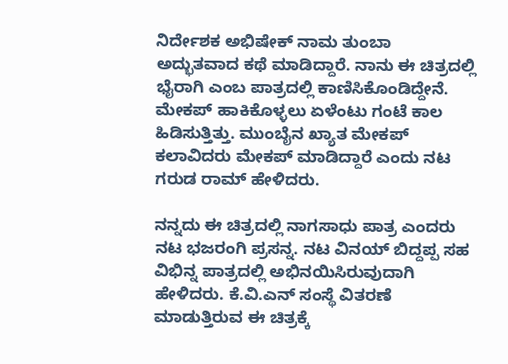ನಿರ್ದೇಶಕ ಅಭಿಷೇಕ್ ನಾಮ ತುಂಬಾ ಅದ್ಭುತವಾದ ಕಥೆ ಮಾಡಿದ್ದಾರೆ. ನಾನು ಈ ಚಿತ್ರದಲ್ಲಿ ಭೈರಾಗಿ ಎಂಬ ಪಾತ್ರದಲ್ಲಿ ಕಾಣಿಸಿಕೊಂಡಿದ್ದೇನೆ. ಮೇಕಪ್ ಹಾಕಿಕೊಳ್ಳಲು ಏಳೆಂಟು ಗಂಟೆ ಕಾಲ ಹಿಡಿಸುತ್ತಿತ್ತು. ಮುಂಬೈನ ಖ್ಯಾತ ಮೇಕಪ್ ಕಲಾವಿದರು ಮೇಕಪ್ ಮಾಡಿದ್ದಾರೆ ಎಂದು ನಟ ಗರುಡ ರಾಮ್ ಹೇಳಿದರು.

ನನ್ನದು ಈ ಚಿತ್ರದಲ್ಲಿ ನಾಗಸಾಧು ಪಾತ್ರ ಎಂದರು ನಟ ಭಜರಂಗಿ ಪ್ರಸನ್ನ. ನಟ ವಿನಯ್ ಬಿದ್ದಪ್ಪ ಸಹ ವಿಭಿನ್ನ ಪಾತ್ರದಲ್ಲಿ ಅಭಿನಯಿಸಿರುವುದಾಗಿ ಹೇಳಿದರು. ಕೆ.ವಿ.ಎನ್ ಸಂಸ್ಥೆ ವಿತರಣೆ ಮಾಡುತ್ತಿರುವ ಈ ಚಿತ್ರಕ್ಕೆ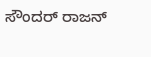ಸೌಂದರ್ ರಾಜನ್‍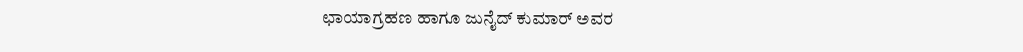ಛಾಯಾಗ್ರಹಣ ಹಾಗೂ ಜುನೈದ್‍ ಕುಮಾರ್ ಅವರ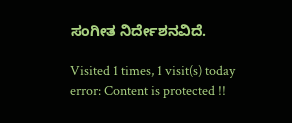ಸಂಗೀತ ನಿರ್ದೇಶನವಿದೆ.

Visited 1 times, 1 visit(s) today
error: Content is protected !!